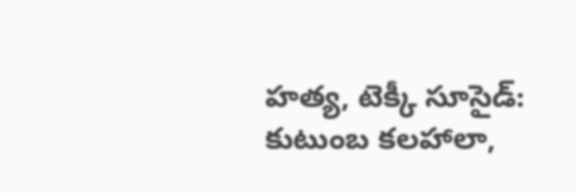హత్య, టెక్కీ సూసైడ్: కుటుంబ కలహాలా,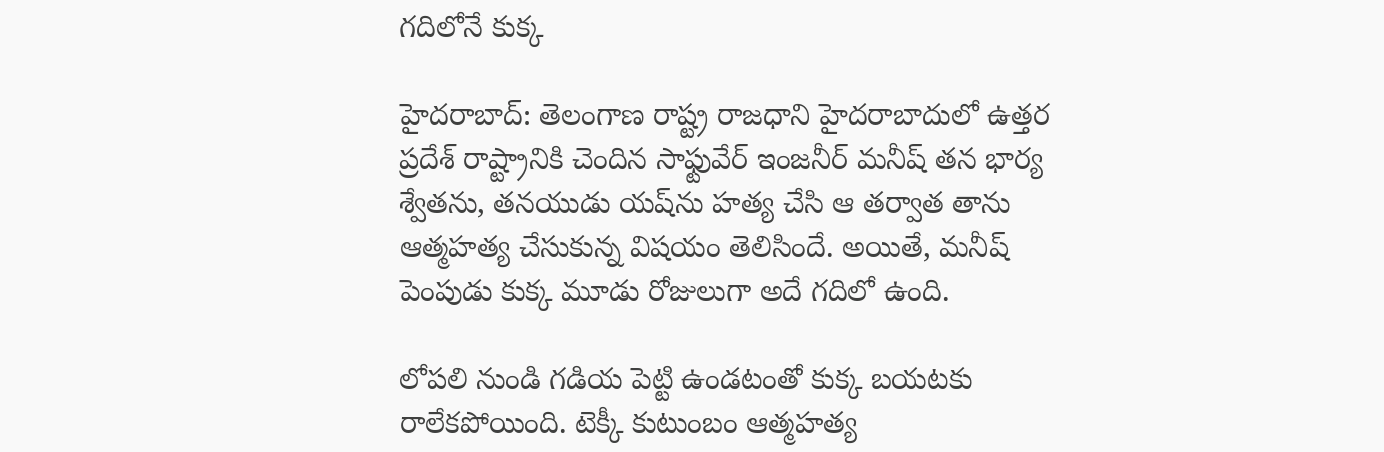గదిలోనే కుక్క

హైదరాబాద్: తెలంగాణ రాష్ట్ర రాజధాని హైదరాబాదులో ఉత్తర ప్రదేశ్ రాష్ట్రానికి చెందిన సాఫ్టువేర్ ఇంజనీర్ మనీష్ తన భార్య శ్వేతను, తనయుడు యష్‌ను హత్య చేసి ఆ తర్వాత తాను ఆత్మహత్య చేసుకున్న విషయం తెలిసిందే. అయితే, మనీష్ పెంపుడు కుక్క మూడు రోజులుగా అదే గదిలో ఉంది.

లోపలి నుండి గడియ పెట్టి ఉండటంతో కుక్క బయటకు రాలేకపోయింది. టెక్కీ కుటుంబం ఆత్మహత్య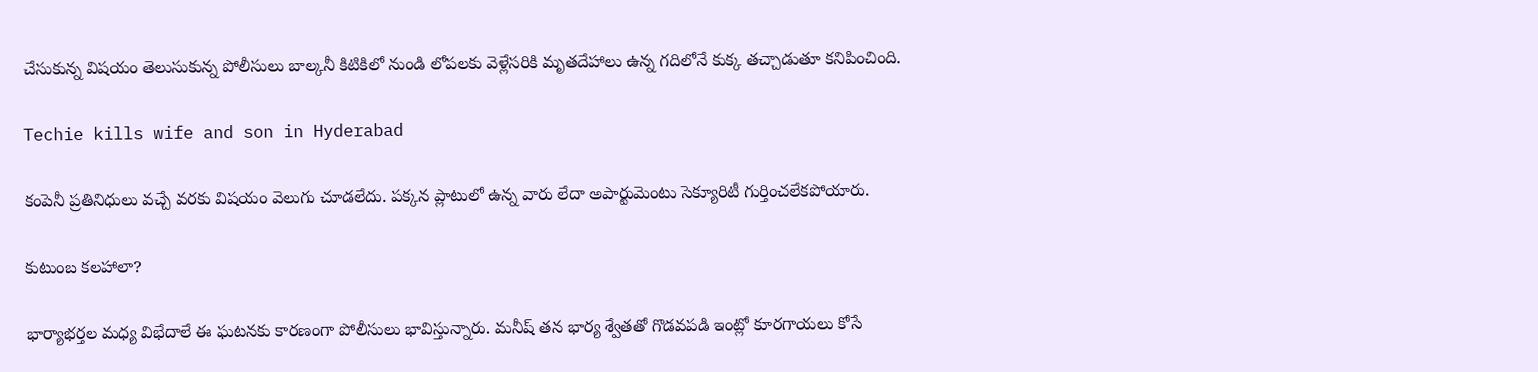చేసుకున్న విషయం తెలుసుకున్న పోలీసులు బాల్కనీ కిటికిలో నుండి లోపలకు వెళ్లేసరికి మృతదేహాలు ఉన్న గదిలోనే కుక్క తచ్చాడుతూ కనిపించింది.

Techie kills wife and son in Hyderabad

కంపెనీ ప్రతినిధులు వచ్చే వరకు విషయం వెలుగు చూడలేదు. పక్కన ప్లాటులో ఉన్న వారు లేదా అపార్టుమెంటు సెక్యూరిటీ గుర్తించలేకపోయారు.

కుటుంబ కలహాలా?

భార్యాభర్తల మధ్య విభేదాలే ఈ ఘటనకు కారణంగా పోలీసులు భావిస్తున్నారు. మనీష్ తన భార్య శ్వేతతో గొడవపడి ఇంట్లో కూరగాయలు కోసే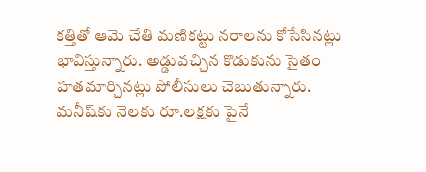కత్తితో ఆమె చేతి మణికట్టు నరాలను కోసేసినట్లు భావిస్తున్నారు. అడ్డువచ్చిన కొడుకును సైతం హతమార్చినట్లు పోలీసులు చెబుతున్నారు. మనీష్‌కు నెలకు రూ.లక్షకు పైనే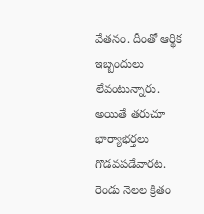వేతనం. దీంతో ఆర్థిక ఇబ్బందులు లేవంటున్నారు. అయితే తరుచూ భార్యాభర్తలు గొడవపడేవారట. రెండు నెలల క్రితం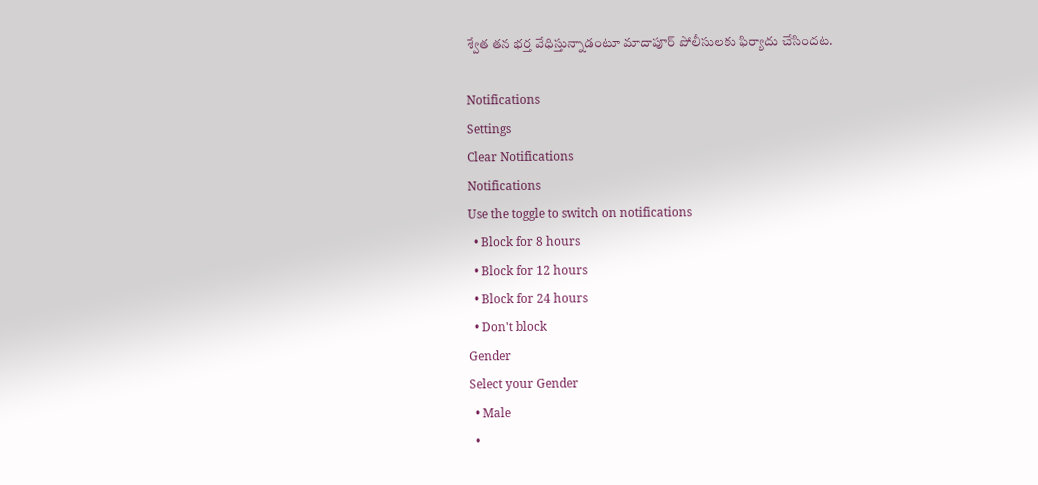శ్వేత తన భర్త వేధిస్తున్నాడంటూ మాదాపూర్ పోలీసులకు ఫిర్యాదు చేసిందట.

Notifications
Settings
Clear Notifications
Notifications
Use the toggle to switch on notifications
  • Block for 8 hours
  • Block for 12 hours
  • Block for 24 hours
  • Don't block
Gender
Select your Gender
  • Male
  •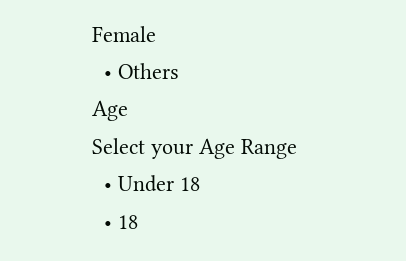Female
  • Others
Age
Select your Age Range
  • Under 18
  • 18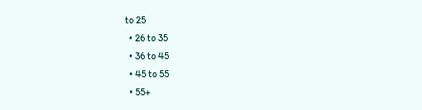to 25
  • 26 to 35
  • 36 to 45
  • 45 to 55
  • 55+